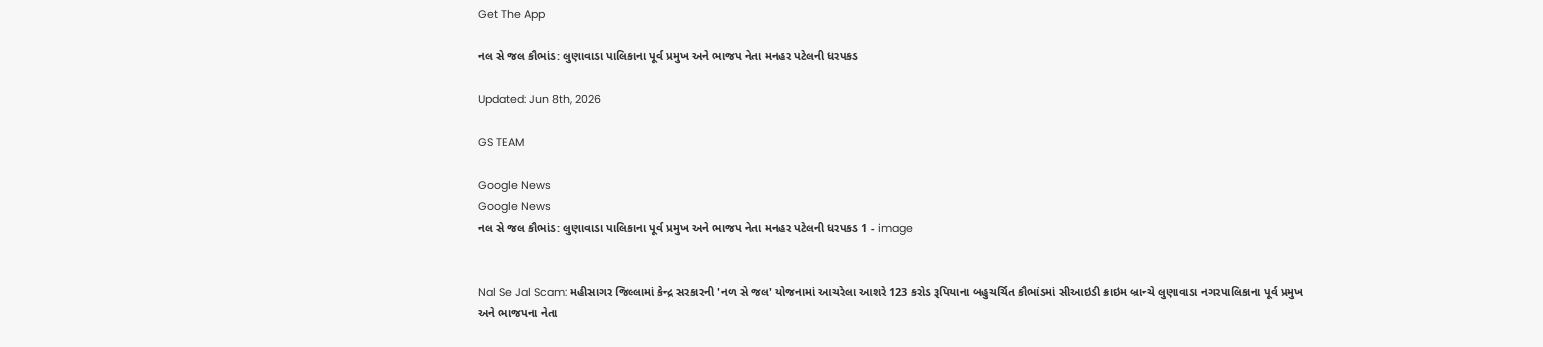Get The App

નલ સે જલ કૌભાંડ: લુણાવાડા પાલિકાના પૂર્વ પ્રમુખ અને ભાજપ નેતા મનહર પટેલની ધરપકડ

Updated: Jun 8th, 2026

GS TEAM

Google News
Google News
નલ સે જલ કૌભાંડ: લુણાવાડા પાલિકાના પૂર્વ પ્રમુખ અને ભાજપ નેતા મનહર પટેલની ધરપકડ 1 - image


Nal Se Jal Scam: મહીસાગર જિલ્લામાં કેન્દ્ર સરકારની 'નળ સે જલ' યોજનામાં આચરેલા આશરે 123 કરોડ રૂપિયાના બહુચર્ચિત કૌભાંડમાં સીઆઇડી ક્રાઇમ બ્રાન્ચે લુણાવાડા નગરપાલિકાના પૂર્વ પ્રમુખ અને ભાજપના નેતા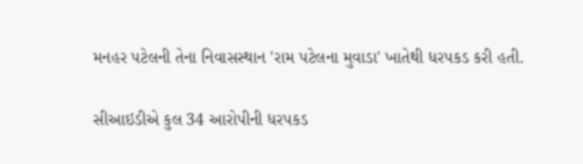મનહર પટેલની તેના નિવાસસ્થાન 'રામ પટેલના મુવાડા' ખાતેથી ધરપકડ કરી હતી.

સીઆઇડીએ કુલ 34 આરોપીની ધરપકડ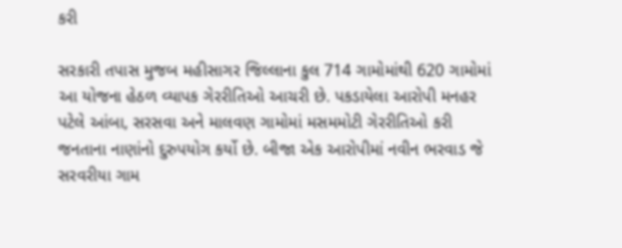કરી

સરકારી તપાસ મુજબ મહીસાગર જિલ્લાના કુલ 714 ગામોમાંથી 620 ગામોમાં આ યોજના હેઠળ વ્યાપક ગેરરીતિઓ આચરી છે. પકડાયેલા આરોપી મનહર પટેલે આંબા, સરસવા અને માલવણ ગામોમાં મસમમોટી ગેરરીતિઓ કરી જનતાના નાણાંનો દુરુપયોગ કર્યો છે. બીજા એક આરોપીમાં નવીન ભરવાડ જે સરવરીયા ગામ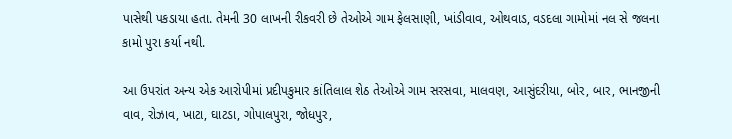પાસેથી પકડાયા હતા. તેમની 30 લાખની રીકવરી છે તેઓએ ગામ ફેલસાણી, ખાંડીવાવ, ઓથવાડ, વડદલા ગામોમાં નલ સે જલના કામો પુરા કર્યા નથી.

આ ઉપરાંત અન્ય એક આરોપીમાં પ્રદીપકુમાર કાંતિલાલ શેઠ તેઓએ ગામ સરસવા, માલવણ, આસુંદરીયા, બોર, બાર, ભાનજીની વાવ, રોઝાવ, ખાટા, ઘાટડા, ગોપાલપુરા, જોધપુર,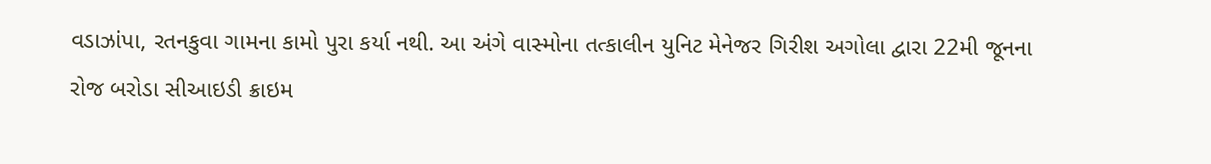વડાઝાંપા, રતનકુવા ગામના કામો પુરા કર્યા નથી. આ અંગે વાસ્મોના તત્કાલીન યુનિટ મેનેજર ગિરીશ અગોલા દ્વારા 22મી જૂનના રોજ બરોડા સીઆઇડી ક્રાઇમ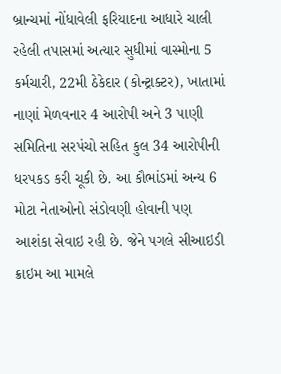બ્રાન્ચમાં નોંધાવેલી ફરિયાદના આધારે ચાલી રહેલી તપાસમાં અત્યાર સુધીમાં વાસ્મોના 5 કર્મચારી, 22મી ઠેકેદાર (કોન્ટ્રાક્ટર), ખાતામાં નાણાં મેળવનાર 4 આરોપી અને 3 પાણી સમિતિના સરપંચો સહિત કુલ 34 આરોપીની ધરપકડ કરી ચૂકી છે. આ કૌભાંડમાં અન્ય 6 મોટા નેતાઓનો સંડોવણી હોવાની પણ આશંકા સેવાઇ રહી છે. જેને પગલે સીઆઇડી ક્રાઇમ આ મામલે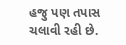હજુ પણ તપાસ ચલાવી રહી છે.